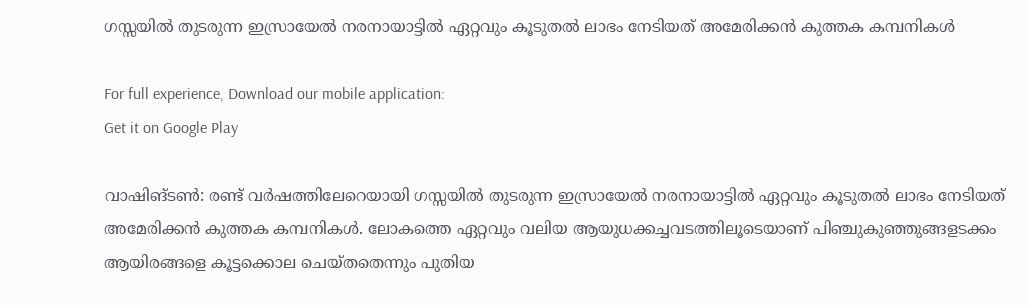ഗസ്സയിൽ തുടരുന്ന ഇസ്രായേൽ നരനായാട്ടിൽ ഏറ്റവും കൂടുതൽ ലാഭം നേടിയത് അമേരിക്കൻ കുത്തക കമ്പനികൾ

For full experience, Download our mobile application:
Get it on Google Play

വാഷിങ്ടൺ: രണ്ട് വർഷത്തിലേറെയായി ഗസ്സയിൽ തുടരുന്ന ഇസ്രായേൽ നരനായാട്ടിൽ ഏറ്റവും കൂടുതൽ ലാഭം നേടിയത് അമേരിക്കൻ കുത്തക കമ്പനികൾ. ലോകത്തെ ഏറ്റവും വലിയ ആയുധക്കച്ചവടത്തിലൂടെയാണ് പിഞ്ചുകുഞ്ഞുങ്ങളടക്കം ആയിരങ്ങളെ കൂട്ടക്കൊല ചെയ്തതെന്നും പുതിയ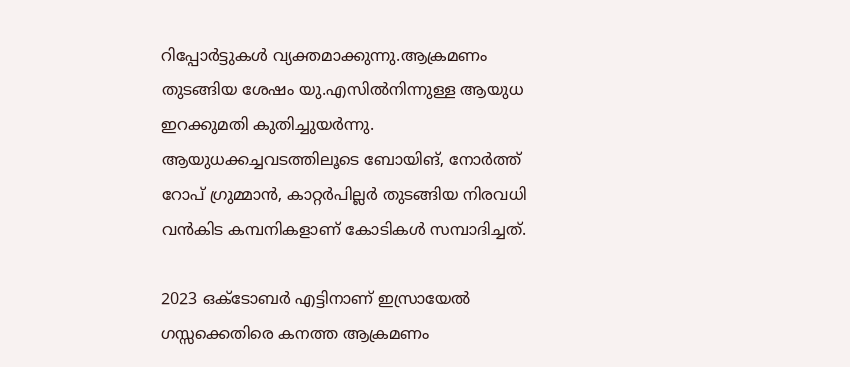റിപ്പോർട്ടുകൾ വ്യക്തമാക്കുന്നു.ആക്രമണം തുടങ്ങിയ ശേഷം യു.എസിൽനിന്നുള്ള ആയുധ ഇറക്കുമതി കുതിച്ചുയർന്നു. ആയുധക്കച്ചവടത്തിലൂടെ ബോയിങ്, നോർത്ത് റോപ് ഗ്രുമ്മാൻ, കാറ്റർപില്ലർ തുടങ്ങിയ നിരവധി വൻകിട കമ്പനികളാണ് കോടികൾ സമ്പാദിച്ചത്.

2023 ഒക്ടോബർ എട്ടിനാണ് ഇസ്രായേൽ ഗസ്സക്കെതിരെ കനത്ത ആക്രമണം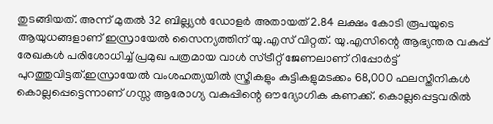തുടങ്ങിയത്. അന്ന് മുതൽ 32 ബില്ല്യൻ ഡോളർ അതായത് 2.84 ലക്ഷം കോടി രൂപയുടെ ആയുധങ്ങളാണ് ഇസ്രായേൽ സൈന്യത്തിന് യു.എസ് വിറ്റത്. യു.എസിന്റെ ആഭ്യന്തര വകുപ്പ് രേഖകൾ പരിശോധിച്ച് പ്രമുഖ പത്രമായ വാൾ സ്ട്രീറ്റ് ജേണലാണ് റിപ്പോർട്ട് പുറത്തുവിട്ടത്.ഇസ്രായേൽ വംശഹത്യയിൽ സ്ത്രീകളും കുട്ടികളുമടക്കം 68,000 ഫലസ്തീനികൾ കൊല്ലപ്പെട്ടെന്നാണ് ഗസ്സ ആരോഗ്യ വകുപ്പിന്റെ ഔദ്യോഗിക കണക്ക്. കൊല്ലപ്പെട്ടവരിൽ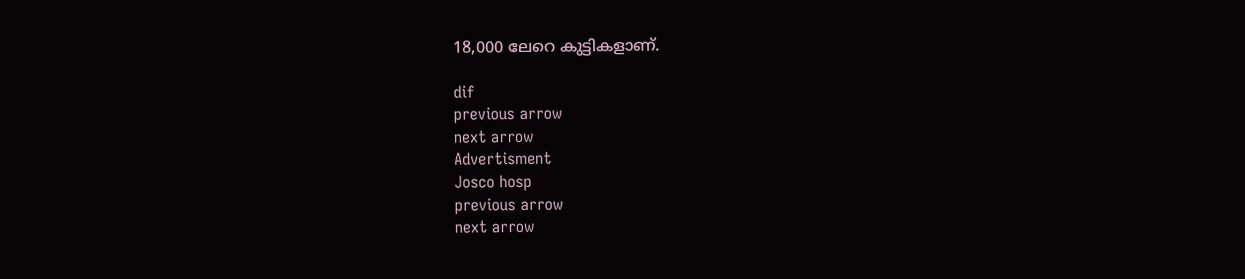18,000 ലേറെ കുട്ടികളാണ്.

dif
previous arrow
next arrow
Advertisment
Josco hosp
previous arrow
next arrow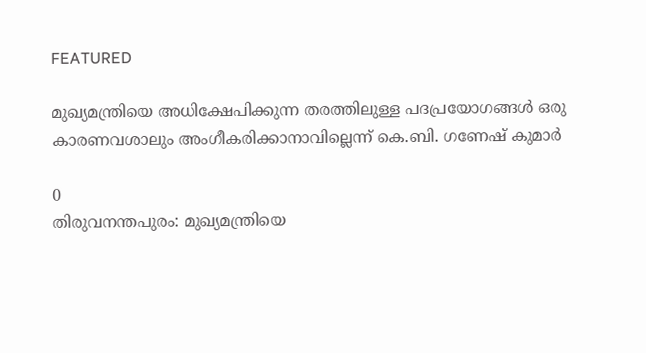FEATURED

മുഖ്യമന്ത്രിയെ അധിക്ഷേപിക്കുന്ന തരത്തിലുള്ള പദപ്രയോഗങ്ങൾ ഒരു കാരണവശാലും അംഗീകരിക്കാനാവില്ലെന്ന് കെ.ബി. ഗണേഷ് കുമാർ

0
തിരുവനന്തപുരം: മുഖ്യമന്ത്രിയെ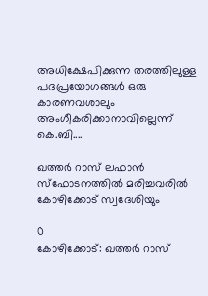അധിക്ഷേപിക്കുന്ന തരത്തിലുള്ള പദപ്രയോഗങ്ങൾ ഒരു കാരണവശാലും അംഗീകരിക്കാനാവില്ലെന്ന് കെ.ബി....

ഖത്തർ റാസ് ലഫാൻ സ്ഫോടനത്തിൽ മരിച്ചവരിൽ കോഴിക്കോട് സ്വദേശിയും

0
കോഴിക്കോട്: ഖത്തർ റാസ്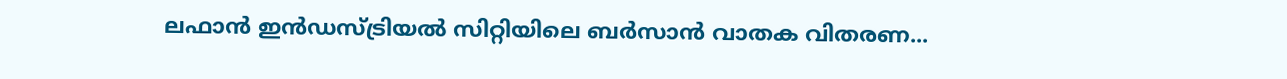ലഫാൻ ഇൻഡസ്ട്രിയൽ സിറ്റിയിലെ ബർസാൻ വാതക വിതരണ...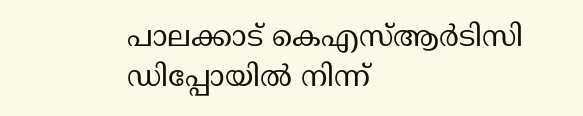പാലക്കാട് കെഎസ്ആർടിസി ഡിപ്പോയിൽ നിന്ന്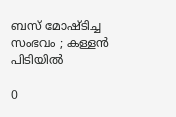ബസ് മോഷ്ടിച്ച സംഭവം ; കള്ളൻ പിടിയിൽ

0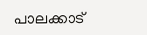പാലക്കാട്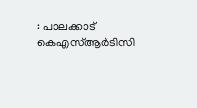: പാലക്കാട് കെഎസ്ആർടിസി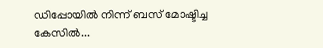ഡിപ്പോയിൽ നിന്ന് ബസ് മോഷ്ടിച്ച കേസിൽ...